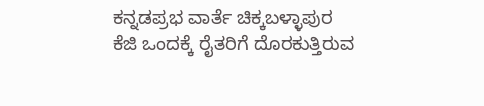ಕನ್ನಡಪ್ರಭ ವಾರ್ತೆ ಚಿಕ್ಕಬಳ್ಳಾಪುರ
ಕೆಜಿ ಒಂದಕ್ಕೆ ರೈತರಿಗೆ ದೊರಕುತ್ತಿರುವ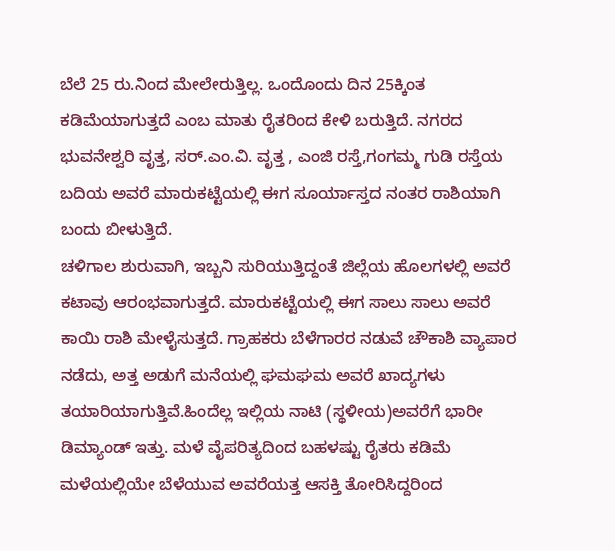ಬೆಲೆ 25 ರು.ನಿಂದ ಮೇಲೇರುತ್ತಿಲ್ಲ. ಒಂದೊಂದು ದಿನ 25ಕ್ಕಿಂತ ಕಡಿಮೆಯಾಗುತ್ತದೆ ಎಂಬ ಮಾತು ರೈತರಿಂದ ಕೇಳಿ ಬರುತ್ತಿದೆ. ನಗರದ ಭುವನೇಶ್ವರಿ ವೃತ್ತ, ಸರ್.ಎಂ.ವಿ. ವೃತ್ತ , ಎಂಜಿ ರಸ್ತೆ,ಗಂಗಮ್ಮ ಗುಡಿ ರಸ್ತೆಯ ಬದಿಯ ಅವರೆ ಮಾರುಕಟ್ಟೆಯಲ್ಲಿ ಈಗ ಸೂರ್ಯಾಸ್ತದ ನಂತರ ರಾಶಿಯಾಗಿ ಬಂದು ಬೀಳುತ್ತಿದೆ.
ಚಳಿಗಾಲ ಶುರುವಾಗಿ, ಇಬ್ಬನಿ ಸುರಿಯುತ್ತಿದ್ದಂತೆ ಜಿಲ್ಲೆಯ ಹೊಲಗಳಲ್ಲಿ ಅವರೆ ಕಟಾವು ಆರಂಭವಾಗುತ್ತದೆ. ಮಾರುಕಟ್ಟೆಯಲ್ಲಿ ಈಗ ಸಾಲು ಸಾಲು ಅವರೆ ಕಾಯಿ ರಾಶಿ ಮೇಳೈಸುತ್ತದೆ. ಗ್ರಾಹಕರು ಬೆಳೆಗಾರರ ನಡುವೆ ಚೌಕಾಶಿ ವ್ಯಾಪಾರ ನಡೆದು, ಅತ್ತ ಅಡುಗೆ ಮನೆಯಲ್ಲಿ ಘಮಘಮ ಅವರೆ ಖಾದ್ಯಗಳು ತಯಾರಿಯಾಗುತ್ತಿವೆ.ಹಿಂದೆಲ್ಲ ಇಲ್ಲಿಯ ನಾಟಿ (ಸ್ಥಳೀಯ)ಅವರೆಗೆ ಭಾರೀ ಡಿಮ್ಯಾಂಡ್ ಇತ್ತು. ಮಳೆ ವೈಪರಿತ್ಯದಿಂದ ಬಹಳಷ್ಟು ರೈತರು ಕಡಿಮೆ ಮಳೆಯಲ್ಲಿಯೇ ಬೆಳೆಯುವ ಅವರೆಯತ್ತ ಆಸಕ್ತಿ ತೋರಿಸಿದ್ದರಿಂದ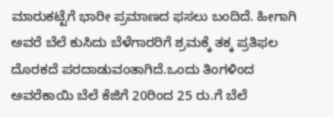ಮಾರುಕಟ್ಟೆಗೆ ಭಾರೀ ಪ್ರಮಾಣದ ಫಸಲು ಬಂದಿದೆ. ಹೀಗಾಗಿ ಅವರೆ ಬೆಲೆ ಕುಸಿದು ಬೆಳೆಗಾರರಿಗೆ ಶ್ರಮಕ್ಕೆ ತಕ್ಕ ಪ್ರತಿಫಲ ದೊರಕದೆ ಪರದಾಡುವಂತಾಗಿದೆ.ಒಂದು ತಿಂಗಳಿಂದ ಅವರೆಕಾಯಿ ಬೆಲೆ ಕೆಜಿಗೆ 20ರಿಂದ 25 ರು.ಗೆ ಬೆಲೆ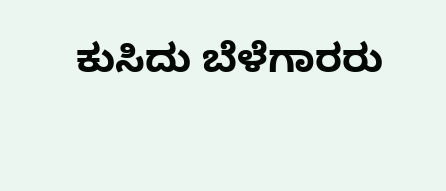ಕುಸಿದು ಬೆಳೆಗಾರರು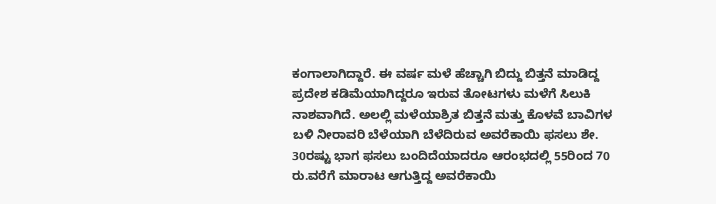ಕಂಗಾಲಾಗಿದ್ದಾರೆ. ಈ ವರ್ಷ ಮಳೆ ಹೆಚ್ಚಾಗಿ ಬಿದ್ದು ಬಿತ್ತನೆ ಮಾಡಿದ್ದ ಪ್ರದೇಶ ಕಡಿಮೆಯಾಗಿದ್ದರೂ ಇರುವ ತೋಟಗಳು ಮಳೆಗೆ ಸಿಲುಕಿ ನಾಶವಾಗಿದೆ. ಅಲಲ್ಲಿ ಮಳೆಯಾಶ್ರಿತ ಬಿತ್ತನೆ ಮತ್ತು ಕೊಳವೆ ಬಾವಿಗಳ ಬಳಿ ನೀರಾವರಿ ಬೆಳೆಯಾಗಿ ಬೆಳೆದಿರುವ ಅವರೆಕಾಯಿ ಫಸಲು ಶೇ. 30ರಷ್ಟು ಭಾಗ ಫಸಲು ಬಂದಿದೆಯಾದರೂ ಆರಂಭದಲ್ಲಿ 55ರಿಂದ 70 ರು.ವರೆಗೆ ಮಾರಾಟ ಆಗುತ್ತಿದ್ದ ಅವರೆಕಾಯಿ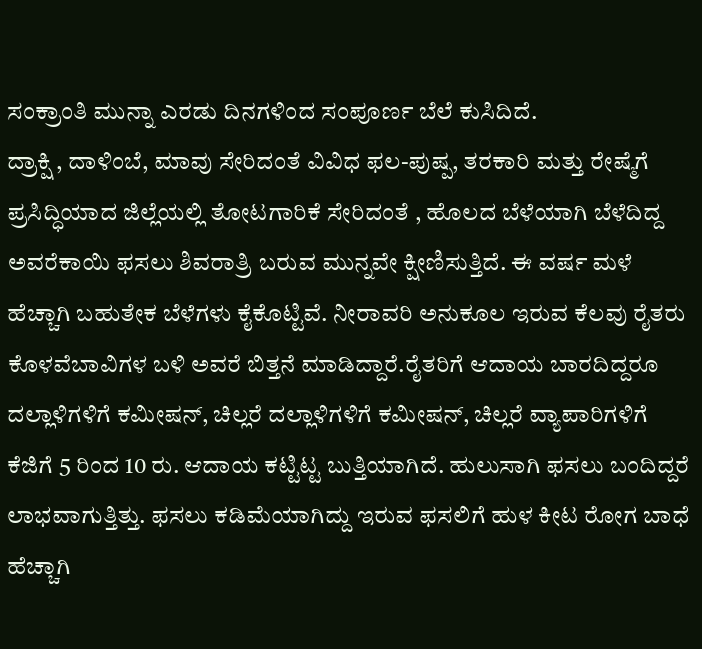ಸಂಕ್ರಾಂತಿ ಮುನ್ನಾ ಎರಡು ದಿನಗಳಿಂದ ಸಂಪೂರ್ಣ ಬೆಲೆ ಕುಸಿದಿದೆ.
ದ್ರಾಕ್ಷಿ , ದಾಳಿಂಬೆ, ಮಾವು ಸೇರಿದಂತೆ ವಿವಿಧ ಫಲ-ಪುಷ್ಪ, ತರಕಾರಿ ಮತ್ತು ರೇಷ್ಮೆಗೆ ಪ್ರಸಿದ್ಧಿಯಾದ ಜಿಲ್ಲೆಯಲ್ಲಿ ತೋಟಗಾರಿಕೆ ಸೇರಿದಂತೆ , ಹೊಲದ ಬೆಳೆಯಾಗಿ ಬೆಳೆದಿದ್ದ ಅವರೆಕಾಯಿ ಫಸಲು ಶಿವರಾತ್ರಿ ಬರುವ ಮುನ್ನವೇ ಕ್ಷೀಣಿಸುತ್ತಿದೆ. ಈ ವರ್ಷ ಮಳೆ ಹೆಚ್ಚಾಗಿ ಬಹುತೇಕ ಬೆಳೆಗಳು ಕೈಕೊಟ್ಟಿವೆ. ನೀರಾವರಿ ಅನುಕೂಲ ಇರುವ ಕೆಲವು ರೈತರು ಕೊಳವೆಬಾವಿಗಳ ಬಳಿ ಅವರೆ ಬಿತ್ತನೆ ಮಾಡಿದ್ದಾರೆ.ರೈತರಿಗೆ ಆದಾಯ ಬಾರದಿದ್ದರೂ ದಲ್ಲಾಳಿಗಳಿಗೆ ಕಮೀಷನ್, ಚಿಲ್ಲರೆ ದಲ್ಲಾಳಿಗಳಿಗೆ ಕಮೀಷನ್, ಚಿಲ್ಲರೆ ವ್ಯಾಪಾರಿಗಳಿಗೆ ಕೆಜಿಗೆ 5 ರಿಂದ 10 ರು. ಆದಾಯ ಕಟ್ಟಿಟ್ಟ ಬುತ್ತಿಯಾಗಿದೆ. ಹುಲುಸಾಗಿ ಫಸಲು ಬಂದಿದ್ದರೆ ಲಾಭವಾಗುತ್ತಿತ್ತು. ಫಸಲು ಕಡಿಮೆಯಾಗಿದ್ದು ಇರುವ ಫಸಲಿಗೆ ಹುಳ ಕೀಟ ರೋಗ ಬಾಧೆ ಹೆಚ್ಚಾಗಿ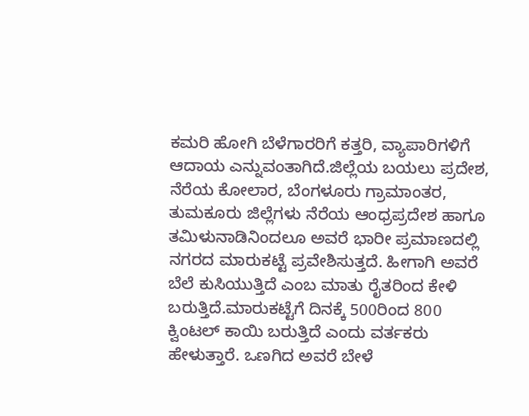ಕಮರಿ ಹೋಗಿ ಬೆಳೆಗಾರರಿಗೆ ಕತ್ತರಿ, ವ್ಯಾಪಾರಿಗಳಿಗೆ ಆದಾಯ ಎನ್ನುವಂತಾಗಿದೆ.ಜಿಲ್ಲೆಯ ಬಯಲು ಪ್ರದೇಶ, ನೆರೆಯ ಕೋಲಾರ, ಬೆಂಗಳೂರು ಗ್ರಾಮಾಂತರ, ತುಮಕೂರು ಜಿಲ್ಲೆಗಳು ನೆರೆಯ ಆಂಧ್ರಪ್ರದೇಶ ಹಾಗೂ ತಮಿಳುನಾಡಿನಿಂದಲೂ ಅವರೆ ಭಾರೀ ಪ್ರಮಾಣದಲ್ಲಿ ನಗರದ ಮಾರುಕಟ್ಟೆ ಪ್ರವೇಶಿಸುತ್ತದೆ. ಹೀಗಾಗಿ ಅವರೆ ಬೆಲೆ ಕುಸಿಯುತ್ತಿದೆ ಎಂಬ ಮಾತು ರೈತರಿಂದ ಕೇಳಿ ಬರುತ್ತಿದೆ.ಮಾರುಕಟ್ಟೆಗೆ ದಿನಕ್ಕೆ 500ರಿಂದ 800 ಕ್ವಿಂಟಲ್ ಕಾಯಿ ಬರುತ್ತಿದೆ ಎಂದು ವರ್ತಕರು ಹೇಳುತ್ತಾರೆ. ಒಣಗಿದ ಅವರೆ ಬೇಳೆ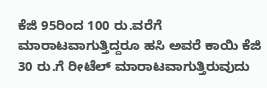ಕೆಜಿ 95ರಿಂದ 100 ರು.ವರೆಗೆ ಮಾರಾಟವಾಗುತ್ತಿದ್ದರೂ ಹಸಿ ಅವರೆ ಕಾಯಿ ಕೆಜಿ 30 ರು.ಗೆ ರೀಟೆಲ್ ಮಾರಾಟವಾಗುತ್ತಿರುವುದು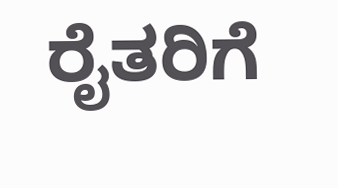ರೈತರಿಗೆ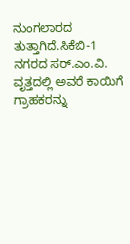ನುಂಗಲಾರದ ತುತ್ತಾಗಿದೆ.ಸಿಕೆಬಿ-1 ನಗರದ ಸರ್.ಎಂ.ವಿ. ವೃತ್ತದಲ್ಲಿ ಅವರೆ ಕಾಯಿಗೆ ಗ್ರಾಹಕರನ್ನು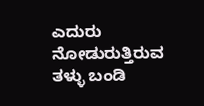ಎದುರು ನೋಡುರುತ್ತಿರುವ ತಳ್ಳು ಬಂಡಿ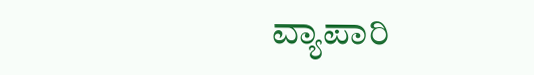ವ್ಯಾಪಾರಿ